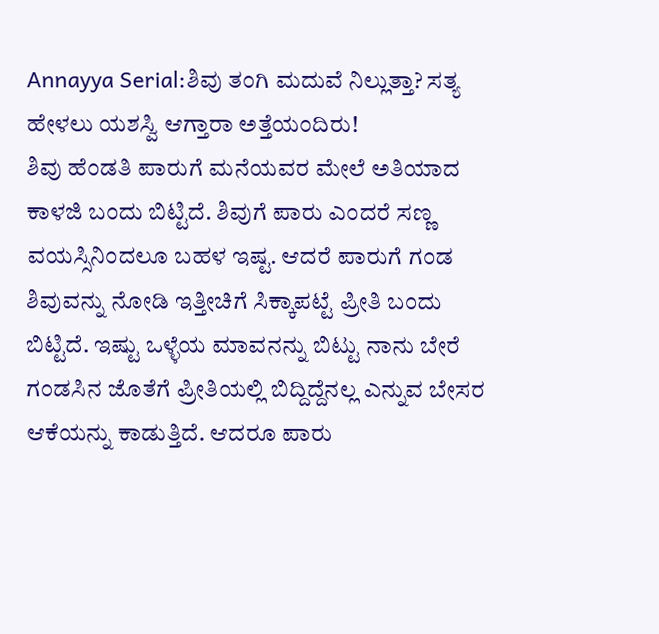Annayya Serial:ಶಿವು ತಂಗಿ ಮದುವೆ ನಿಲ್ಲುತ್ತಾ? ಸತ್ಯ ಹೇಳಲು ಯಶಸ್ವಿ ಆಗ್ತಾರಾ ಅತ್ತೆಯಂದಿರು!
ಶಿವು ಹೆಂಡತಿ ಪಾರುಗೆ ಮನೆಯವರ ಮೇಲೆ ಅತಿಯಾದ ಕಾಳಜಿ ಬಂದು ಬಿಟ್ಟಿದೆ. ಶಿವುಗೆ ಪಾರು ಎಂದರೆ ಸಣ್ಣ ವಯಸ್ಸಿನಿಂದಲೂ ಬಹಳ ಇಷ್ಟ. ಆದರೆ ಪಾರುಗೆ ಗಂಡ ಶಿವುವನ್ನು ನೋಡಿ ಇತ್ತೀಚಿಗೆ ಸಿಕ್ಕಾಪಟ್ಟೆ ಪ್ರೀತಿ ಬಂದು ಬಿಟ್ಟಿದೆ. ಇಷ್ಟು ಒಳ್ಳೆಯ ಮಾವನನ್ನು ಬಿಟ್ಟು ನಾನು ಬೇರೆ ಗಂಡಸಿನ ಜೊತೆಗೆ ಪ್ರೀತಿಯಲ್ಲಿ ಬಿದ್ದಿದ್ದೆನಲ್ಲ ಎನ್ನುವ ಬೇಸರ ಆಕೆಯನ್ನು ಕಾಡುತ್ತಿದೆ. ಆದರೂ ಪಾರು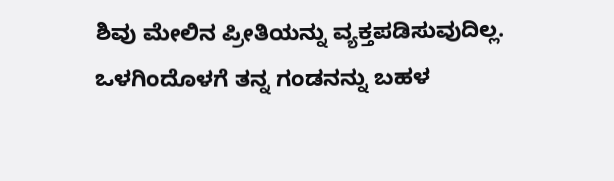ಶಿವು ಮೇಲಿನ ಪ್ರೀತಿಯನ್ನು ವ್ಯಕ್ತಪಡಿಸುವುದಿಲ್ಲ. ಒಳಗಿಂದೊಳಗೆ ತನ್ನ ಗಂಡನನ್ನು ಬಹಳ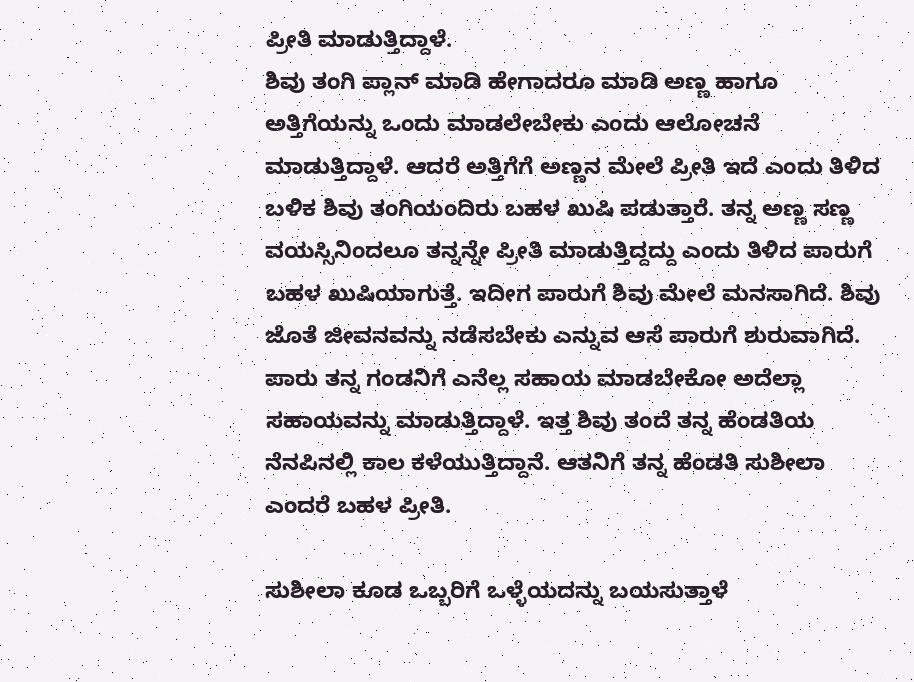ಪ್ರೀತಿ ಮಾಡುತ್ತಿದ್ದಾಳೆ.
ಶಿವು ತಂಗಿ ಪ್ಲಾನ್ ಮಾಡಿ ಹೇಗಾದರೂ ಮಾಡಿ ಅಣ್ಣ ಹಾಗೂ ಅತ್ತಿಗೆಯನ್ನು ಒಂದು ಮಾಡಲೇಬೇಕು ಎಂದು ಆಲೋಚನೆ ಮಾಡುತ್ತಿದ್ದಾಳೆ. ಆದರೆ ಅತ್ತಿಗೆಗೆ ಅಣ್ಣನ ಮೇಲೆ ಪ್ರೀತಿ ಇದೆ ಎಂದು ತಿಳಿದ ಬಳಿಕ ಶಿವು ತಂಗಿಯಂದಿರು ಬಹಳ ಖುಷಿ ಪಡುತ್ತಾರೆ. ತನ್ನ ಅಣ್ಣ ಸಣ್ಣ ವಯಸ್ಸಿನಿಂದಲೂ ತನ್ನನ್ನೇ ಪ್ರೀತಿ ಮಾಡುತ್ತಿದ್ದದ್ದು ಎಂದು ತಿಳಿದ ಪಾರುಗೆ ಬಹಳ ಖುಷಿಯಾಗುತ್ತೆ. ಇದೀಗ ಪಾರುಗೆ ಶಿವು ಮೇಲೆ ಮನಸಾಗಿದೆ. ಶಿವು ಜೊತೆ ಜೀವನವನ್ನು ನಡೆಸಬೇಕು ಎನ್ನುವ ಆಸೆ ಪಾರುಗೆ ಶುರುವಾಗಿದೆ. ಪಾರು ತನ್ನ ಗಂಡನಿಗೆ ಎನೆಲ್ಲ ಸಹಾಯ ಮಾಡಬೇಕೋ ಅದೆಲ್ಲಾ ಸಹಾಯವನ್ನು ಮಾಡುತ್ತಿದ್ದಾಳೆ. ಇತ್ತ ಶಿವು ತಂದೆ ತನ್ನ ಹೆಂಡತಿಯ ನೆನಪಿನಲ್ಲಿ ಕಾಲ ಕಳೆಯುತ್ತಿದ್ದಾನೆ. ಆತನಿಗೆ ತನ್ನ ಹೆಂಡತಿ ಸುಶೀಲಾ ಎಂದರೆ ಬಹಳ ಪ್ರೀತಿ.

ಸುಶೀಲಾ ಕೂಡ ಒಬ್ಬರಿಗೆ ಒಳ್ಳೆಯದನ್ನು ಬಯಸುತ್ತಾಳೆ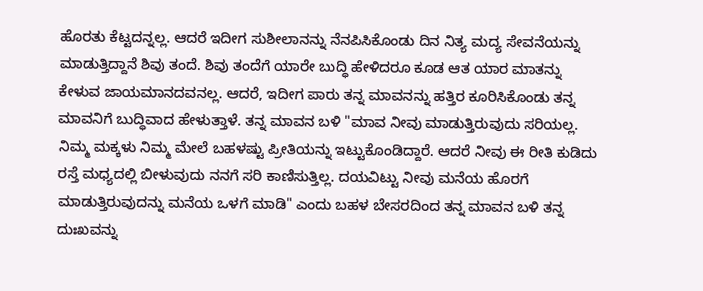ಹೊರತು ಕೆಟ್ಟದನ್ನಲ್ಲ. ಆದರೆ ಇದೀಗ ಸುಶೀಲಾನನ್ನು ನೆನಪಿಸಿಕೊಂಡು ದಿನ ನಿತ್ಯ ಮದ್ಯ ಸೇವನೆಯನ್ನು ಮಾಡುತ್ತಿದ್ದಾನೆ ಶಿವು ತಂದೆ. ಶಿವು ತಂದೆಗೆ ಯಾರೇ ಬುದ್ಧಿ ಹೇಳಿದರೂ ಕೂಡ ಆತ ಯಾರ ಮಾತನ್ನು ಕೇಳುವ ಜಾಯಮಾನದವನಲ್ಲ. ಆದರೆ, ಇದೀಗ ಪಾರು ತನ್ನ ಮಾವನನ್ನು ಹತ್ತಿರ ಕೂರಿಸಿಕೊಂಡು ತನ್ನ ಮಾವನಿಗೆ ಬುದ್ಧಿವಾದ ಹೇಳುತ್ತಾಳೆ. ತನ್ನ ಮಾವನ ಬಳಿ "ಮಾವ ನೀವು ಮಾಡುತ್ತಿರುವುದು ಸರಿಯಲ್ಲ. ನಿಮ್ಮ ಮಕ್ಕಳು ನಿಮ್ಮ ಮೇಲೆ ಬಹಳಷ್ಟು ಪ್ರೀತಿಯನ್ನು ಇಟ್ಟುಕೊಂಡಿದ್ದಾರೆ. ಆದರೆ ನೀವು ಈ ರೀತಿ ಕುಡಿದು ರಸ್ತೆ ಮಧ್ಯದಲ್ಲಿ ಬೀಳುವುದು ನನಗೆ ಸರಿ ಕಾಣಿಸುತ್ತಿಲ್ಲ. ದಯವಿಟ್ಟು ನೀವು ಮನೆಯ ಹೊರಗೆ ಮಾಡುತ್ತಿರುವುದನ್ನು ಮನೆಯ ಒಳಗೆ ಮಾಡಿ" ಎಂದು ಬಹಳ ಬೇಸರದಿಂದ ತನ್ನ ಮಾವನ ಬಳಿ ತನ್ನ ದುಃಖವನ್ನು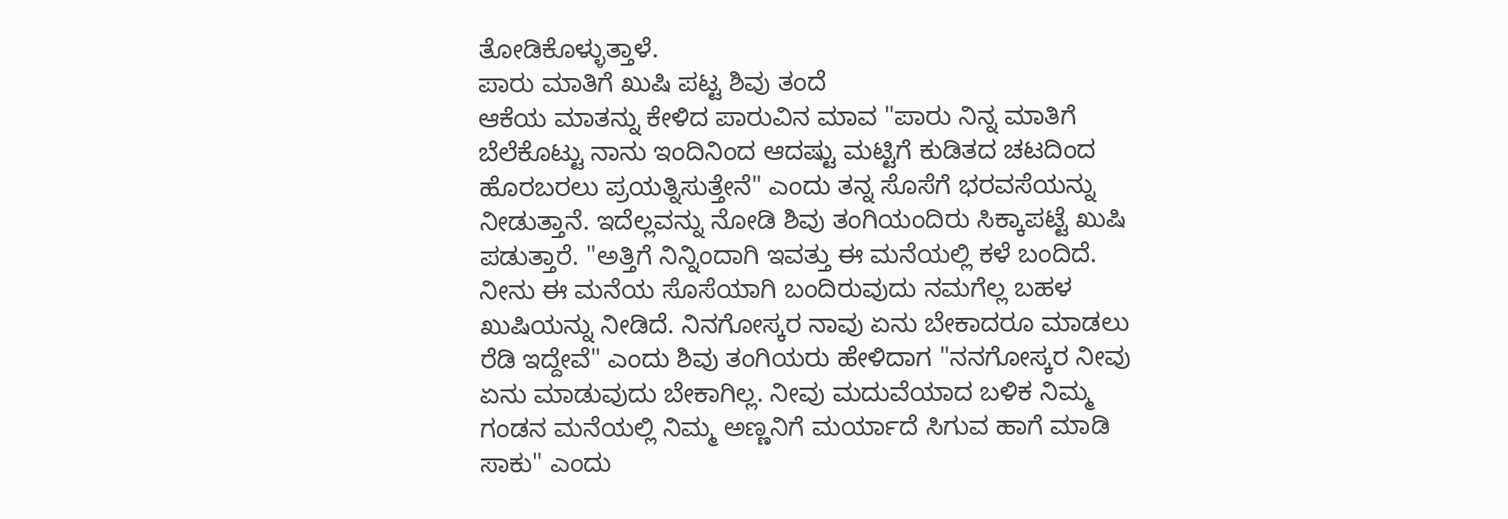ತೋಡಿಕೊಳ್ಳುತ್ತಾಳೆ.
ಪಾರು ಮಾತಿಗೆ ಖುಷಿ ಪಟ್ಟ ಶಿವು ತಂದೆ
ಆಕೆಯ ಮಾತನ್ನು ಕೇಳಿದ ಪಾರುವಿನ ಮಾವ "ಪಾರು ನಿನ್ನ ಮಾತಿಗೆ ಬೆಲೆಕೊಟ್ಟು ನಾನು ಇಂದಿನಿಂದ ಆದಷ್ಟು ಮಟ್ಟಿಗೆ ಕುಡಿತದ ಚಟದಿಂದ ಹೊರಬರಲು ಪ್ರಯತ್ನಿಸುತ್ತೇನೆ" ಎಂದು ತನ್ನ ಸೊಸೆಗೆ ಭರವಸೆಯನ್ನು ನೀಡುತ್ತಾನೆ. ಇದೆಲ್ಲವನ್ನು ನೋಡಿ ಶಿವು ತಂಗಿಯಂದಿರು ಸಿಕ್ಕಾಪಟ್ಟೆ ಖುಷಿ ಪಡುತ್ತಾರೆ. "ಅತ್ತಿಗೆ ನಿನ್ನಿಂದಾಗಿ ಇವತ್ತು ಈ ಮನೆಯಲ್ಲಿ ಕಳೆ ಬಂದಿದೆ. ನೀನು ಈ ಮನೆಯ ಸೊಸೆಯಾಗಿ ಬಂದಿರುವುದು ನಮಗೆಲ್ಲ ಬಹಳ ಖುಷಿಯನ್ನು ನೀಡಿದೆ. ನಿನಗೋಸ್ಕರ ನಾವು ಏನು ಬೇಕಾದರೂ ಮಾಡಲು ರೆಡಿ ಇದ್ದೇವೆ" ಎಂದು ಶಿವು ತಂಗಿಯರು ಹೇಳಿದಾಗ "ನನಗೋಸ್ಕರ ನೀವು ಏನು ಮಾಡುವುದು ಬೇಕಾಗಿಲ್ಲ. ನೀವು ಮದುವೆಯಾದ ಬಳಿಕ ನಿಮ್ಮ ಗಂಡನ ಮನೆಯಲ್ಲಿ ನಿಮ್ಮ ಅಣ್ಣನಿಗೆ ಮರ್ಯಾದೆ ಸಿಗುವ ಹಾಗೆ ಮಾಡಿ ಸಾಕು" ಎಂದು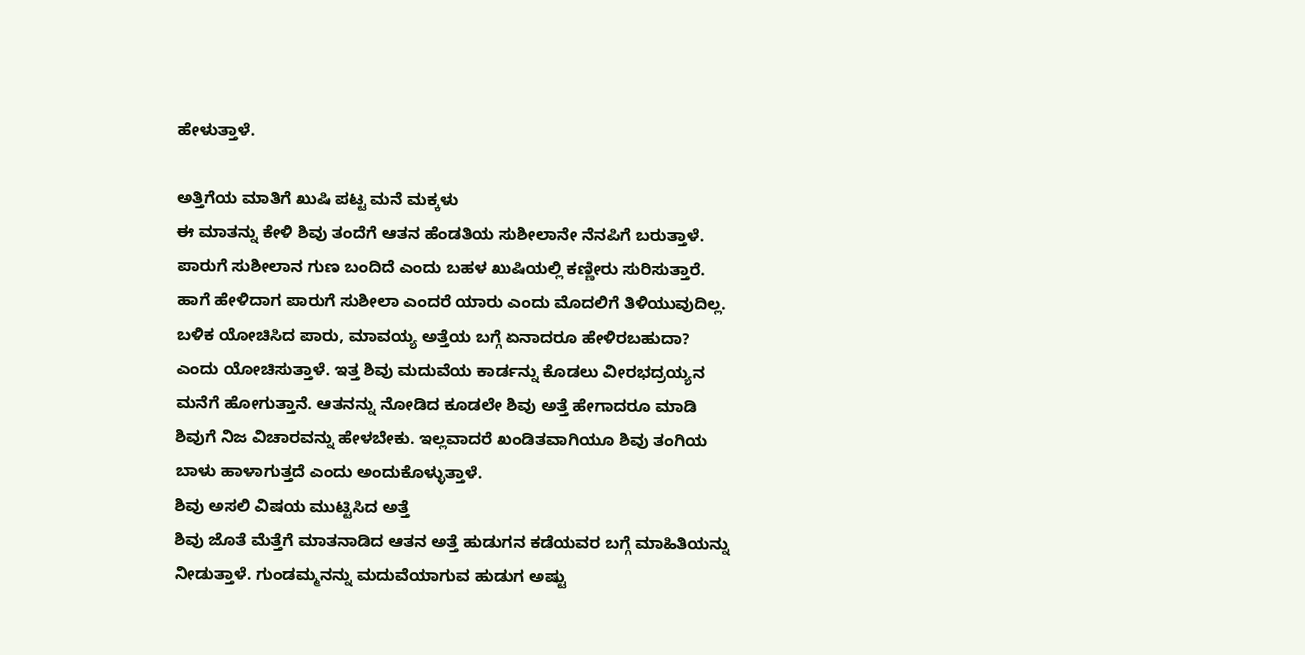ಹೇಳುತ್ತಾಳೆ.

ಅತ್ತಿಗೆಯ ಮಾತಿಗೆ ಖುಷಿ ಪಟ್ಟ ಮನೆ ಮಕ್ಕಳು
ಈ ಮಾತನ್ನು ಕೇಳಿ ಶಿವು ತಂದೆಗೆ ಆತನ ಹೆಂಡತಿಯ ಸುಶೀಲಾನೇ ನೆನಪಿಗೆ ಬರುತ್ತಾಳೆ. ಪಾರುಗೆ ಸುಶೀಲಾನ ಗುಣ ಬಂದಿದೆ ಎಂದು ಬಹಳ ಖುಷಿಯಲ್ಲಿ ಕಣ್ಣೀರು ಸುರಿಸುತ್ತಾರೆ. ಹಾಗೆ ಹೇಳಿದಾಗ ಪಾರುಗೆ ಸುಶೀಲಾ ಎಂದರೆ ಯಾರು ಎಂದು ಮೊದಲಿಗೆ ತಿಳಿಯುವುದಿಲ್ಲ. ಬಳಿಕ ಯೋಚಿಸಿದ ಪಾರು, ಮಾವಯ್ಯ ಅತ್ತೆಯ ಬಗ್ಗೆ ಏನಾದರೂ ಹೇಳಿರಬಹುದಾ? ಎಂದು ಯೋಚಿಸುತ್ತಾಳೆ. ಇತ್ತ ಶಿವು ಮದುವೆಯ ಕಾರ್ಡನ್ನು ಕೊಡಲು ವೀರಭದ್ರಯ್ಯನ ಮನೆಗೆ ಹೋಗುತ್ತಾನೆ. ಆತನನ್ನು ನೋಡಿದ ಕೂಡಲೇ ಶಿವು ಅತ್ತೆ ಹೇಗಾದರೂ ಮಾಡಿ ಶಿವುಗೆ ನಿಜ ವಿಚಾರವನ್ನು ಹೇಳಬೇಕು. ಇಲ್ಲವಾದರೆ ಖಂಡಿತವಾಗಿಯೂ ಶಿವು ತಂಗಿಯ ಬಾಳು ಹಾಳಾಗುತ್ತದೆ ಎಂದು ಅಂದುಕೊಳ್ಳುತ್ತಾಳೆ.
ಶಿವು ಅಸಲಿ ವಿಷಯ ಮುಟ್ಟಿಸಿದ ಅತ್ತೆ
ಶಿವು ಜೊತೆ ಮೆತ್ತೆಗೆ ಮಾತನಾಡಿದ ಆತನ ಅತ್ತೆ ಹುಡುಗನ ಕಡೆಯವರ ಬಗ್ಗೆ ಮಾಹಿತಿಯನ್ನು ನೀಡುತ್ತಾಳೆ. ಗುಂಡಮ್ಮನನ್ನು ಮದುವೆಯಾಗುವ ಹುಡುಗ ಅಷ್ಟು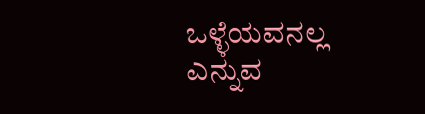ಒಳ್ಳೆಯವನಲ್ಲ ಎನ್ನುವ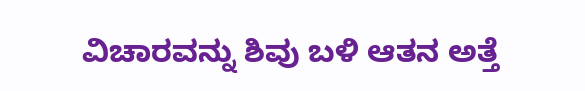ವಿಚಾರವನ್ನು ಶಿವು ಬಳಿ ಆತನ ಅತ್ತೆ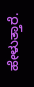ಹೇಳುತ್ತಾರೆ.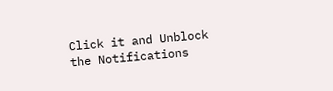Click it and Unblock the Notifications